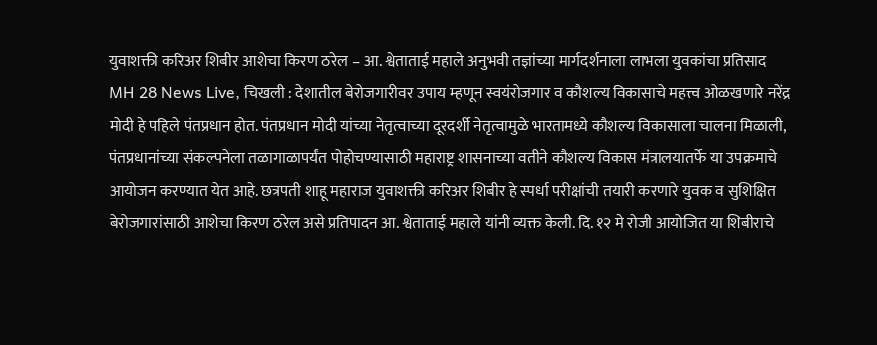युवाशक्ती करिअर शिबीर आशेचा किरण ठरेल – आ. श्वेताताई महाले अनुभवी तज्ञांच्या मार्गदर्शनाला लाभला युवकांचा प्रतिसाद
MH 28 News Live, चिखली : देशातील बेरोजगारीवर उपाय म्हणून स्वयंरोजगार व कौशल्य विकासाचे महत्त्व ओळखणारे नरेंद्र मोदी हे पहिले पंतप्रधान होत. पंतप्रधान मोदी यांच्या नेतृत्वाच्या दूरदर्शी नेतृत्वामुळे भारतामध्ये कौशल्य विकासाला चालना मिळाली, पंतप्रधानांच्या संकल्पनेला तळागाळापर्यंत पोहोचण्यासाठी महाराष्ट्र शासनाच्या वतीने कौशल्य विकास मंत्रालयातर्फे या उपक्रमाचे आयोजन करण्यात येत आहे. छत्रपती शाहू महाराज युवाशक्ती करिअर शिबीर हे स्पर्धा परीक्षांची तयारी करणारे युवक व सुशिक्षित बेरोजगारांसाठी आशेचा किरण ठरेल असे प्रतिपादन आ. श्वेताताई महाले यांनी व्यक्त केली. दि. १२ मे रोजी आयोजित या शिबीराचे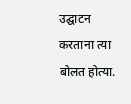उद्घाटन करताना त्या बोलत होत्या.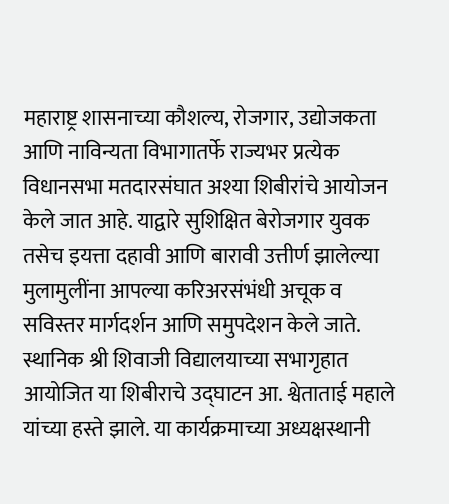महाराष्ट्र शासनाच्या कौशल्य, रोजगार, उद्योजकता आणि नाविन्यता विभागातर्फे राज्यभर प्रत्येक विधानसभा मतदारसंघात अश्या शिबीरांचे आयोजन केले जात आहे. याद्वारे सुशिक्षित बेरोजगार युवक तसेच इयत्ता दहावी आणि बारावी उत्तीर्ण झालेल्या मुलामुलींना आपल्या करिअरसंभंधी अचूक व सविस्तर मार्गदर्शन आणि समुपदेशन केले जाते. स्थानिक श्री शिवाजी विद्यालयाच्या सभागृहात आयोजित या शिबीराचे उद्घाटन आ. श्वेताताई महाले यांच्या हस्ते झाले. या कार्यक्रमाच्या अध्यक्षस्थानी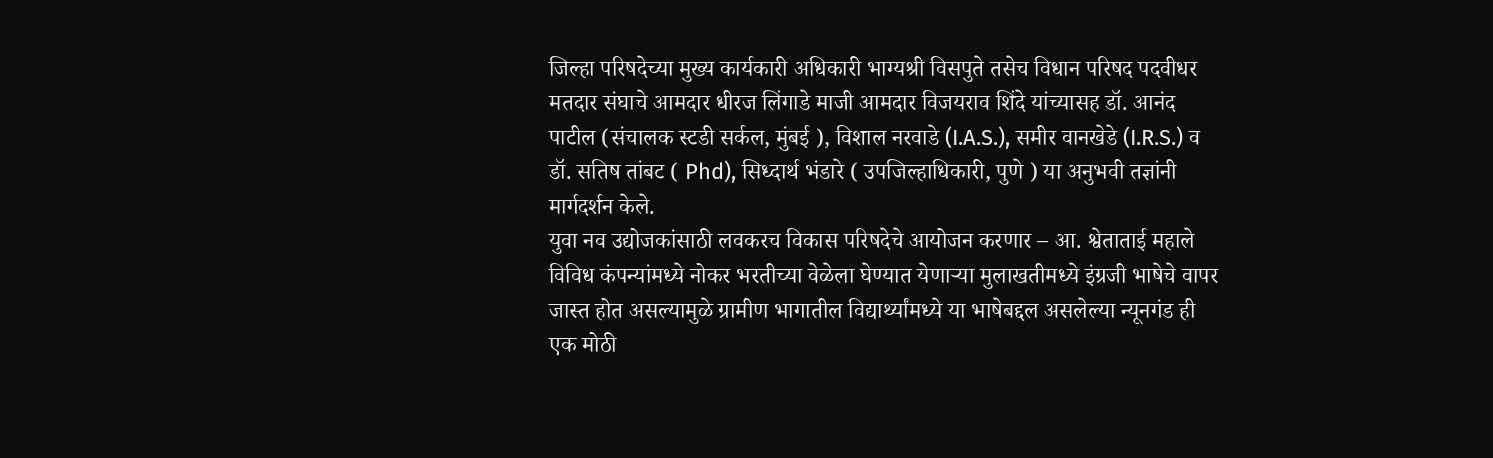जिल्हा परिषदेच्या मुख्य कार्यकारी अधिकारी भाग्यश्री विसपुते तसेच विधान परिषद पदवीधर मतदार संघाचे आमदार धीरज लिंगाडे माजी आमदार विजयराव शिंदे यांच्यासह डॉ. आनंद पाटील (संचालक स्टडी सर्कल, मुंबई ), विशाल नरवाडे (I.A.S.), समीर वानखेडे (I.R.S.) व डॉ. सतिष तांबट ( Phd), सिध्दार्थ भंडारे ( उपजिल्हाधिकारी, पुणे ) या अनुभवी तज्ञांनी मार्गदर्शन केले.
युवा नव उद्योजकांसाठी लवकरच विकास परिषदेचे आयोजन करणार – आ. श्वेताताई महाले
विविध कंपन्यांमध्ये नोकर भरतीच्या वेळेला घेण्यात येणाऱ्या मुलाखतीमध्ये इंग्रजी भाषेचे वापर जास्त होत असल्यामुळे ग्रामीण भागातील विद्यार्थ्यांमध्ये या भाषेबद्दल असलेल्या न्यूनगंड ही एक मोठी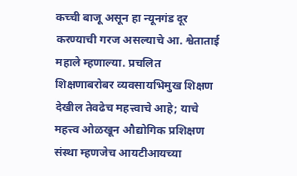कच्ची बाजू असून हा न्यूनगंड दूर करण्याची गरज असल्याचे आ. श्वेताताई महाले म्हणाल्या. प्रचलित शिक्षणाबरोबर व्यवसायभिमुख शिक्षण देखील तेवढेच महत्त्वाचे आहे; याचे महत्त्व ओळखून औद्योगिक प्रशिक्षण संस्था म्हणजेच आयटीआयच्या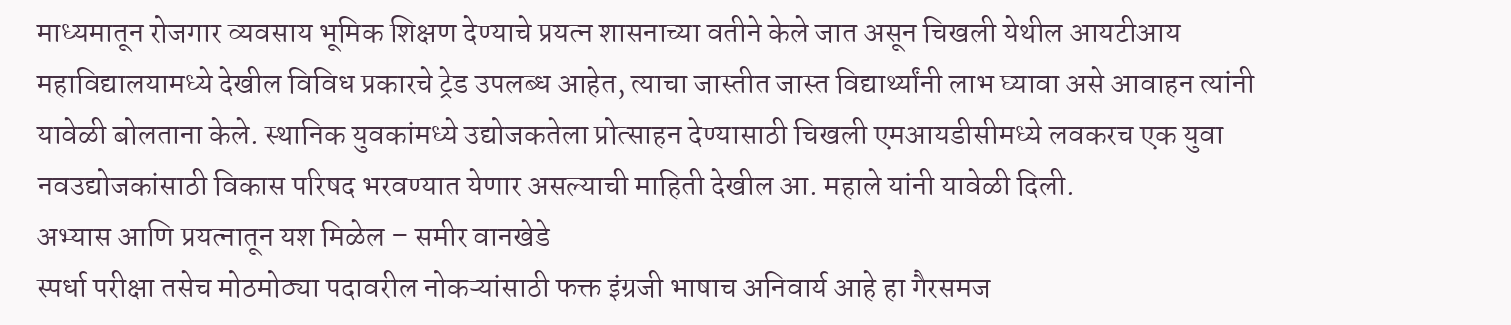माध्यमातून रोजगार व्यवसाय भूमिक शिक्षण देण्याचे प्रयत्न शासनाच्या वतीने केले जात असून चिखली येथील आयटीआय महाविद्यालयामध्ये देखील विविध प्रकारचे ट्रेड उपलब्ध आहेत, त्याचा जास्तीत जास्त विद्यार्थ्यांनी लाभ घ्यावा असे आवाहन त्यांनी यावेळी बोलताना केले. स्थानिक युवकांमध्ये उद्योजकतेला प्रोत्साहन देण्यासाठी चिखली एमआयडीसीमध्ये लवकरच एक युवा नवउद्योजकांसाठी विकास परिषद भरवण्यात येणार असल्याची माहिती देखील आ. महाले यांनी यावेळी दिली.
अभ्यास आणि प्रयत्नातून यश मिळेल – समीर वानखेडे
स्पर्धा परीक्षा तसेच मोठमोठ्या पदावरील नोकऱ्यांसाठी फक्त इंग्रजी भाषाच अनिवार्य आहे हा गैरसमज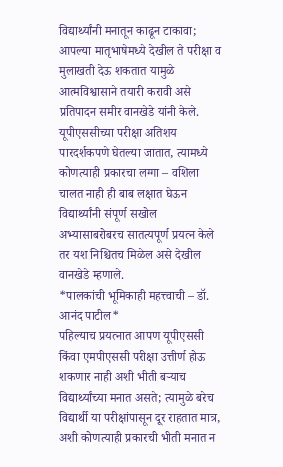विद्यार्थ्यांनी मनातून काढून टाकावा; आपल्या मातृभाषेमध्ये देखील ते परीक्षा व मुलाखती देऊ शकतात यामुळे आत्मविश्वासाने तयारी करावी असे प्रतिपादन समीर वानखेडे यांनी केले. यूपीएससीच्या परीक्षा अतिशय पारदर्शकपणे घेतल्या जातात, त्यामध्ये कोणत्याही प्रकारचा लग्गा – वशिला चालत नाही ही बाब लक्षात घेऊन विद्यार्थ्यांनी संपूर्ण सखोल अभ्यासाबरोबरच सातत्यपूर्ण प्रयत्न केले तर यश निश्चितच मिळेल असे देखील वानखेडे म्हणाले.
*पालकांची भूमिकाही महत्त्वाची – डॉ. आनंद पाटील*
पहिल्याच प्रयत्नात आपण यूपीएससी किंवा एमपीएससी परीक्षा उत्तीर्ण होऊ शकणार नाही अशी भीती बऱ्याच विद्यार्थ्यांच्या मनात असते; त्यामुळे बरेच विद्यार्थी या परीक्षांपासून दूर राहतात मात्र, अशी कोणत्याही प्रकारची भीती मनात न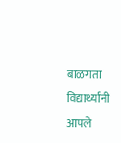बाळगता विद्यार्थ्यांनी आपले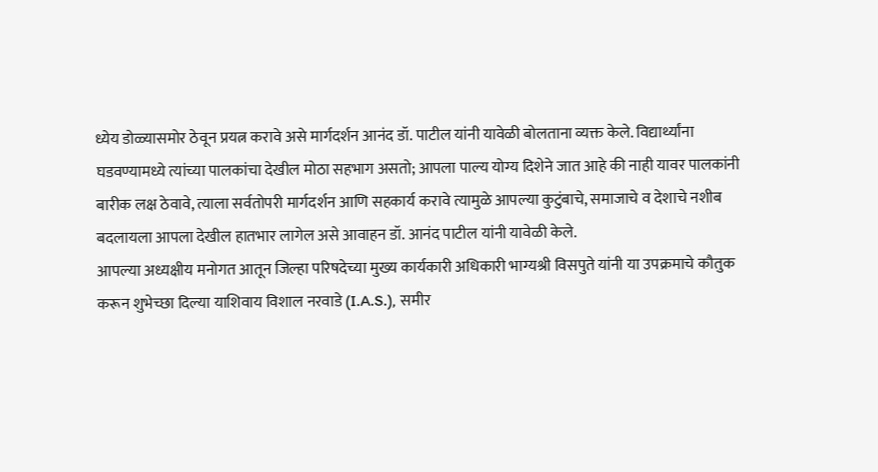ध्येय डोळ्यासमोर ठेवून प्रयत्न करावे असे मार्गदर्शन आनंद डॉ. पाटील यांनी यावेळी बोलताना व्यक्त केले. विद्यार्थ्यांना घडवण्यामध्ये त्यांच्या पालकांचा देखील मोठा सहभाग असतो; आपला पाल्य योग्य दिशेने जात आहे की नाही यावर पालकांनी बारीक लक्ष ठेवावे, त्याला सर्वतोपरी मार्गदर्शन आणि सहकार्य करावे त्यामुळे आपल्या कुटुंबाचे, समाजाचे व देशाचे नशीब बदलायला आपला देखील हातभार लागेल असे आवाहन डॉ. आनंद पाटील यांनी यावेळी केले.
आपल्या अध्यक्षीय मनोगत आतून जिल्हा परिषदेच्या मुख्य कार्यकारी अधिकारी भाग्यश्री विसपुते यांनी या उपक्रमाचे कौतुक करून शुभेच्छा दिल्या याशिवाय विशाल नरवाडे (I.A.S.), समीर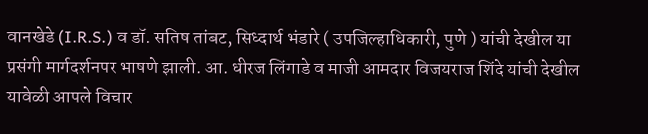वानखेडे (I.R.S.) व डॉ. सतिष तांबट, सिध्दार्थ भंडारे ( उपजिल्हाधिकारी, पुणे ) यांची देखील या प्रसंगी मार्गदर्शनपर भाषणे झाली. आ. धीरज लिंगाडे व माजी आमदार विजयराज शिंदे यांची देखील यावेळी आपले विचार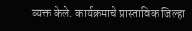व्यक्त केले. कार्यक्रमाचे प्रास्ताविक जिल्हा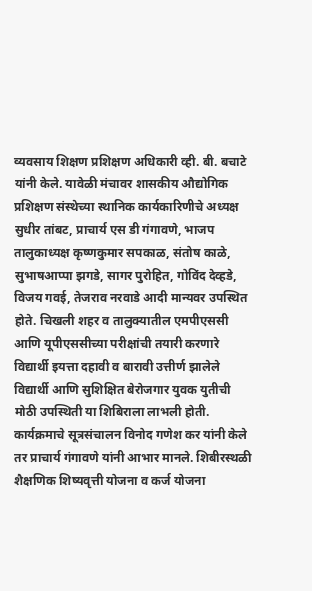व्यवसाय शिक्षण प्रशिक्षण अधिकारी व्ही. बी. बचाटे यांनी केले. यावेळी मंचावर शासकीय औद्योगिक प्रशिक्षण संस्थेच्या स्थानिक कार्यकारिणीचे अध्यक्ष सुधीर तांबट, प्राचार्य एस डी गंगावणे, भाजप तालुकाध्यक्ष कृष्णकुमार सपकाळ, संतोष काळे, सुभाषआप्पा झगडे, सागर पुरोहित, गोविंद देव्हडे, विजय गवई, तेजराव नरवाडे आदी मान्यवर उपस्थित होते. चिखली शहर व तालुक्यातील एमपीएससी आणि यूपीएससीच्या परीक्षांची तयारी करणारे विद्यार्थी इयत्ता दहावी व बारावी उत्तीर्ण झालेले विद्यार्थी आणि सुशिक्षित बेरोजगार युवक युतीची मोठी उपस्थिती या शिबिराला लाभली होती. कार्यक्रमाचे सूत्रसंचालन विनोद गणेश कर यांनी केले तर प्राचार्य गंगावणे यांनी आभार मानले. शिबीरस्थळी शैक्षणिक शिष्यवृत्ती योजना व कर्ज योजना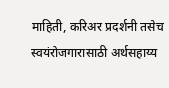माहिती, करिअर प्रदर्शनी तसेच स्वयंरोजगारासाठी अर्थसहाय्य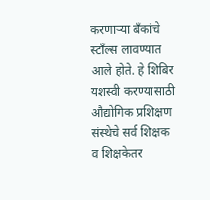करणाऱ्या बँकांचे स्टाँल्स लावण्यात आले होते. हे शिबिर यशस्वी करण्यासाठी औद्योगिक प्रशिक्षण संस्थेचे सर्व शिक्षक व शिक्षकेतर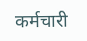कर्मचारी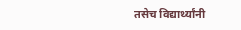तसेच विद्यार्थ्यांनी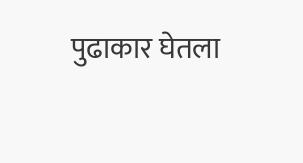पुढाकार घेतला